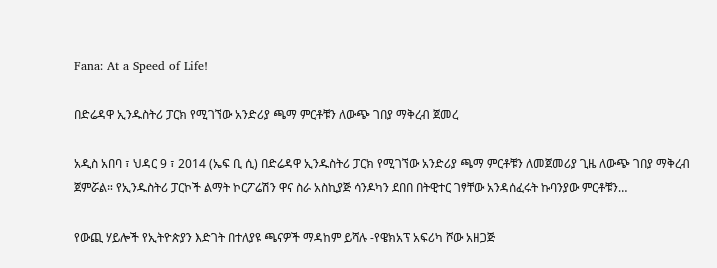Fana: At a Speed of Life!

በድሬዳዋ ኢንዱስትሪ ፓርክ የሚገኘው አንድሪያ ጫማ ምርቶቹን ለውጭ ገበያ ማቅረብ ጀመረ

አዲስ አበባ ፣ ህዳር 9 ፣ 2014 (ኤፍ ቢ ሲ) በድሬዳዋ ኢንዱስትሪ ፓርክ የሚገኘው አንድሪያ ጫማ ምርቶቹን ለመጀመሪያ ጊዜ ለውጭ ገበያ ማቅረብ ጀምሯል። የኢንዱስትሪ ፓርኮች ልማት ኮርፖሬሽን ዋና ስራ አስኪያጅ ሳንዶካን ደበበ በትዊተር ገፃቸው አንዳሰፈሩት ኩባንያው ምርቶቹን…

የውጪ ሃይሎች የኢትዮጵያን እድገት በተለያዩ ጫናዎች ማዳከም ይሻሉ -የዌክአፕ አፍሪካ ሾው አዘጋጅ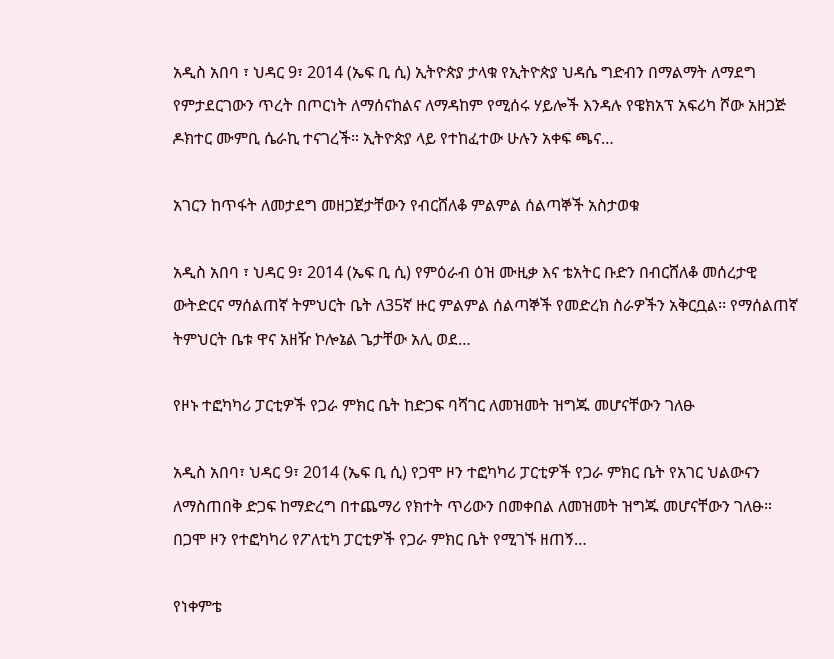አዲስ አበባ ፣ ህዳር 9፣ 2014 (ኤፍ ቢ ሲ) ኢትዮጵያ ታላቁ የኢትዮጵያ ህዳሴ ግድብን በማልማት ለማደግ የምታደርገውን ጥረት በጦርነት ለማሰናከልና ለማዳከም የሚሰሩ ሃይሎች እንዳሉ የዌክአፕ አፍሪካ ሾው አዘጋጅ ዶክተር ሙምቢ ሴራኪ ተናገረች። ኢትዮጵያ ላይ የተከፈተው ሁሉን አቀፍ ጫና…

አገርን ከጥፋት ለመታደግ መዘጋጀታቸውን የብርሸለቆ ምልምል ሰልጣኞች አስታወቁ

አዲስ አበባ ፣ ህዳር 9፣ 2014 (ኤፍ ቢ ሲ) የምዕራብ ዕዝ ሙዚቃ እና ቴአትር ቡድን በብርሸለቆ መሰረታዊ ውትድርና ማሰልጠኛ ትምህርት ቤት ለ35ኛ ዙር ምልምል ሰልጣኞች የመድረክ ስራዎችን አቅርቧል፡፡ የማሰልጠኛ ትምህርት ቤቱ ዋና አዘዥ ኮሎኔል ጌታቸው አሊ ወደ…

የዞኑ ተፎካካሪ ፓርቲዎች የጋራ ምክር ቤት ከድጋፍ ባሻገር ለመዝመት ዝግጁ መሆናቸውን ገለፁ

አዲስ አበባ፣ ህዳር 9፣ 2014 (ኤፍ ቢ ሲ) የጋሞ ዞን ተፎካካሪ ፓርቲዎች የጋራ ምክር ቤት የአገር ህልውናን ለማስጠበቅ ድጋፍ ከማድረግ በተጨማሪ የክተት ጥሪውን በመቀበል ለመዝመት ዝግጁ መሆናቸውን ገለፁ። በጋሞ ዞን የተፎካካሪ የፖለቲካ ፓርቲዎች የጋራ ምክር ቤት የሚገኙ ዘጠኝ…

የነቀምቴ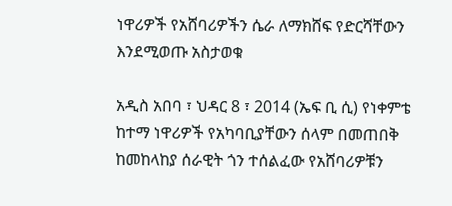ነዋሪዎች የአሸባሪዎችን ሴራ ለማክሸፍ የድርሻቸውን እንደሚወጡ አስታወቁ

አዲስ አበባ ፣ ህዳር 8 ፣ 2014 (ኤፍ ቢ ሲ) የነቀምቴ ከተማ ነዋሪዎች የአካባቢያቸውን ሰላም በመጠበቅ ከመከላከያ ሰራዊት ጎን ተሰልፈው የአሸባሪዎቹን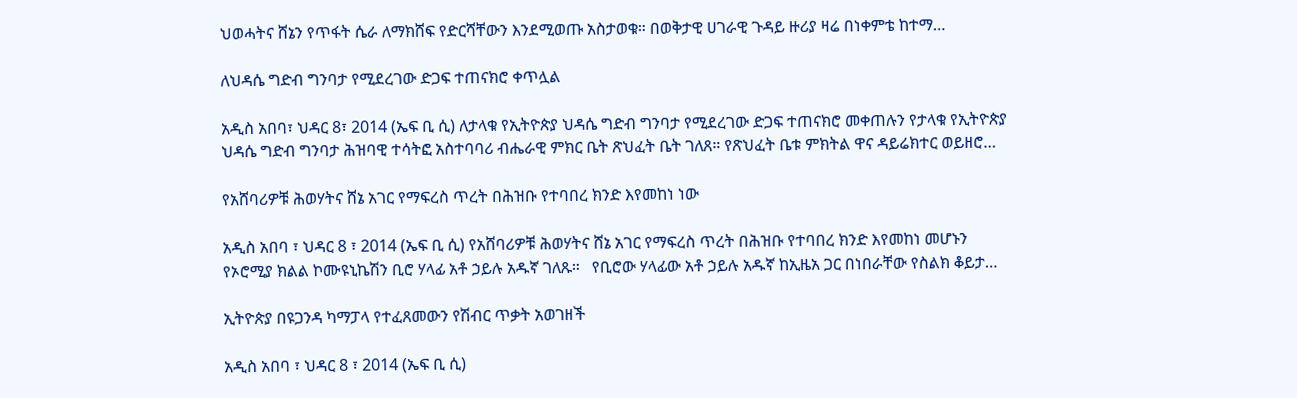ህወሓትና ሸኔን የጥፋት ሴራ ለማክሸፍ የድርሻቸውን እንደሚወጡ አስታወቁ። በወቅታዊ ሀገራዊ ጉዳይ ዙሪያ ዛሬ በነቀምቴ ከተማ…

ለህዳሴ ግድብ ግንባታ የሚደረገው ድጋፍ ተጠናክሮ ቀጥሏል

አዲስ አበባ፣ ህዳር 8፣ 2014 (ኤፍ ቢ ሲ) ለታላቁ የኢትዮጵያ ህዳሴ ግድብ ግንባታ የሚደረገው ድጋፍ ተጠናክሮ መቀጠሉን የታላቁ የኢትዮጵያ ህዳሴ ግድብ ግንባታ ሕዝባዊ ተሳትፎ አስተባባሪ ብሔራዊ ምክር ቤት ጽህፈት ቤት ገለጸ። የጽህፈት ቤቱ ምክትል ዋና ዳይሬክተር ወይዘሮ…

የአሸባሪዎቹ ሕወሃትና ሸኔ አገር የማፍረስ ጥረት በሕዝቡ የተባበረ ክንድ እየመከነ ነው

አዲስ አበባ ፣ ህዳር 8 ፣ 2014 (ኤፍ ቢ ሲ) የአሸባሪዎቹ ሕወሃትና ሸኔ አገር የማፍረስ ጥረት በሕዝቡ የተባበረ ክንድ እየመከነ መሆኑን የኦሮሚያ ክልል ኮሙዩኒኬሽን ቢሮ ሃላፊ አቶ ኃይሉ አዱኛ ገለጹ።   የቢሮው ሃላፊው አቶ ኃይሉ አዱኛ ከኢዜአ ጋር በነበራቸው የስልክ ቆይታ…

ኢትዮጵያ በዩጋንዳ ካማፓላ የተፈጸመውን የሽብር ጥቃት አወገዘች

አዲስ አበባ ፣ ህዳር 8 ፣ 2014 (ኤፍ ቢ ሲ)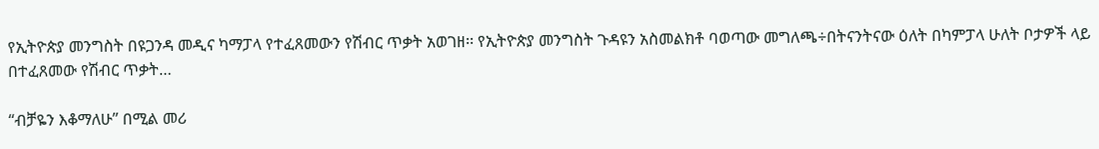የኢትዮጵያ መንግስት በዩጋንዳ መዲና ካማፓላ የተፈጸመውን የሽብር ጥቃት አወገዘ፡፡ የኢትዮጵያ መንግስት ጉዳዩን አስመልክቶ ባወጣው መግለጫ÷በትናንትናው ዕለት በካምፓላ ሁለት ቦታዎች ላይ በተፈጸመው የሽብር ጥቃት…

“ብቻዬን እቆማለሁ” በሚል መሪ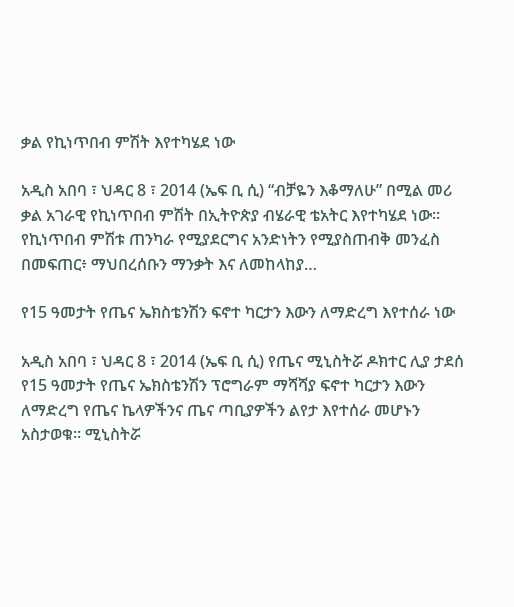ቃል የኪነጥበብ ምሽት እየተካሄደ ነው

አዲስ አበባ ፣ ህዳር 8 ፣ 2014 (ኤፍ ቢ ሲ) “ብቻዬን እቆማለሁ” በሚል መሪ ቃል አገራዊ የኪነጥበብ ምሽት በኢትዮጵያ ብሄራዊ ቴአትር እየተካሄደ ነው። የኪነጥበብ ምሽቱ ጠንካራ የሚያደርግና አንድነትን የሚያስጠብቅ መንፈስ በመፍጠር፥ ማህበረሰቡን ማንቃት እና ለመከላከያ…

የ15 ዓመታት የጤና ኤክስቴንሽን ፍኖተ ካርታን እውን ለማድረግ እየተሰራ ነው

አዲስ አበባ ፣ ህዳር 8 ፣ 2014 (ኤፍ ቢ ሲ) የጤና ሚኒስትሯ ዶክተር ሊያ ታደሰ የ15 ዓመታት የጤና ኤክስቴንሽን ፕሮግራም ማሻሻያ ፍኖተ ካርታን እውን ለማድረግ የጤና ኬላዎችንና ጤና ጣቢያዎችን ልየታ እየተሰራ መሆኑን አስታወቁ። ሚኒስትሯ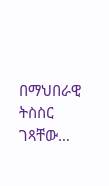በማህበራዊ ትስስር ገጻቸው…